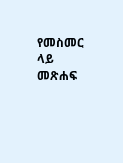የመስመር ላይ መጽሐፍ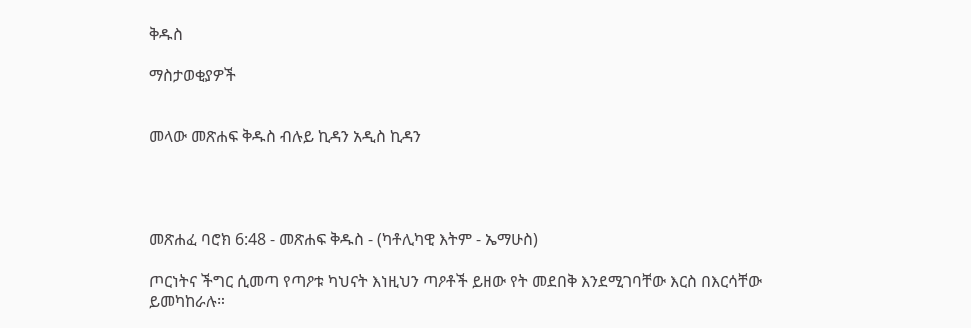ቅዱስ

ማስታወቂያዎች


መላው መጽሐፍ ቅዱስ ብሉይ ኪዳን አዲስ ኪዳን




መጽሐፈ ባሮክ 6:48 - መጽሐፍ ቅዱስ - (ካቶሊካዊ እትም - ኤማሁስ)

ጦርነትና ችግር ሲመጣ የጣዖቱ ካህናት እነዚህን ጣዖቶች ይዘው የት መደበቅ እንደሚገባቸው እርስ በእርሳቸው ይመካከራሉ።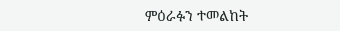ምዕራፉን ተመልከት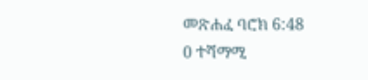መጽሐፈ ባሮክ 6:48
0 ተሻማሚ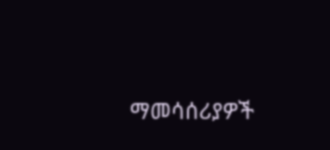ማመሳሰሪያዎች